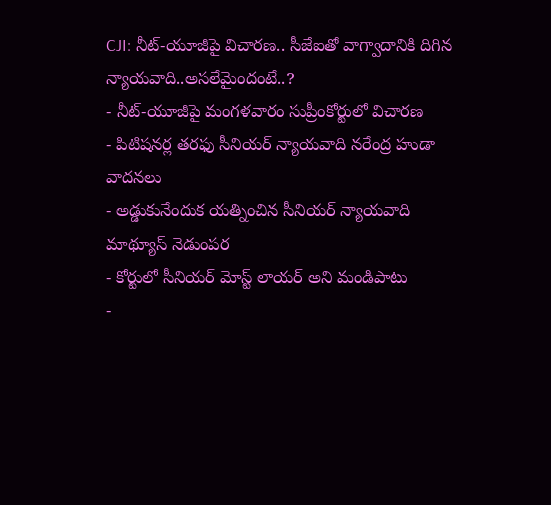CJI: నీట్-యూజీపై విచారణ.. సీజేఐతో వాగ్వాదానికి దిగిన న్యాయవాది..అసలేమైందంటే..?
- నీట్-యూజీపై మంగళవారం సుప్రీంకోర్టులో విచారణ
- పిటిషనర్ల తరఫు సీనియర్ న్యాయవాది నరేంద్ర హుడా వాదనలు
- అడ్డుకునేందుక యత్నించిన సీనియర్ న్యాయవాది మాథ్యూస్ నెడుంపర
- కోర్టులో సీనియర్ మోస్ట్ లాయర్ అని మండిపాటు
-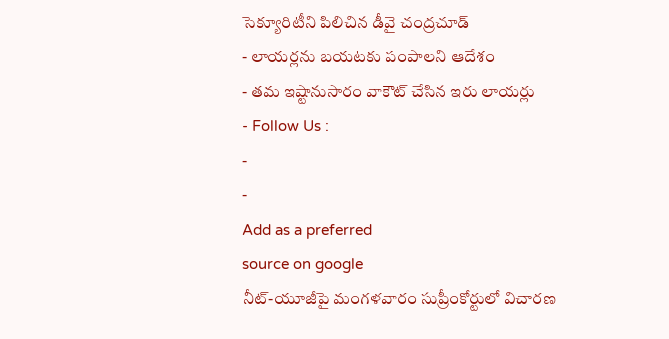సెక్యూరిటీని పిలిచిన డీవై చంద్రచూడ్
- లాయర్లను బయటకు పంపాలని ఆదేశం
- తమ ఇష్టానుసారం వాకౌట్ చేసిన ఇరు లాయర్లు
- Follow Us :
-
-
Add as a preferred
source on google
నీట్-యూజీపై మంగళవారం సుప్రీంకోర్టులో విచారణ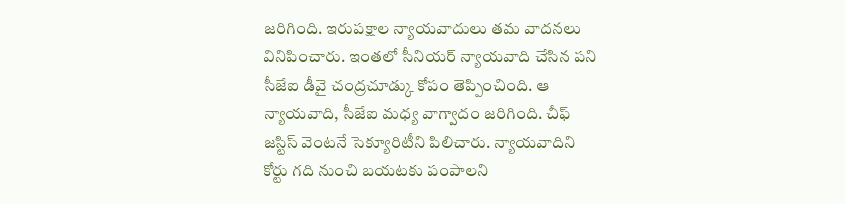జరిగింది. ఇరుపక్షాల న్యాయవాదులు తమ వాదనలు వినిపించారు. ఇంతలో సీనియర్ న్యాయవాది చేసిన పని సీజేఐ డీవై చంద్రచూడ్కు కోపం తెప్పించింది. ఆ న్యాయవాది, సీజేఐ మధ్య వాగ్వాదం జరిగింది. చీఫ్ జస్టిస్ వెంటనే సెక్యూరిటీని పిలిచారు. న్యాయవాదిని కోర్టు గది నుంచి బయటకు పంపాలని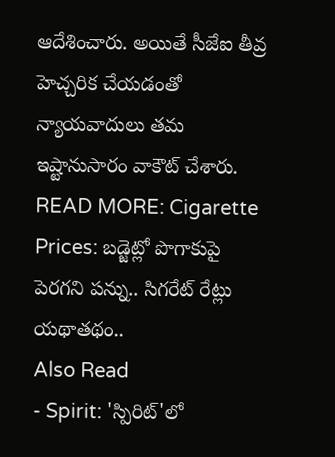ఆదేశించారు. అయితే సీజేఐ తీవ్ర హెచ్చరిక చేయడంతో న్యాయవాదులు తమ ఇష్టానుసారం వాకౌట్ చేశారు.
READ MORE: Cigarette Prices: బడ్జెట్లో పొగాకుపై పెరగని పన్ను.. సిగరేట్ రేట్లు యథాతథం..
Also Read
- Spirit: 'స్పిరిట్'లో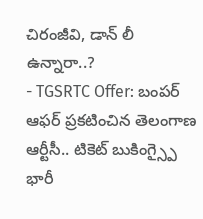చిరంజీవి, డాన్ లీ ఉన్నారా..?
- TGSRTC Offer: బంపర్ ఆఫర్ ప్రకటించిన తెలంగాణ ఆర్టీసీ.. టికెట్ బుకింగ్స్పై భారీ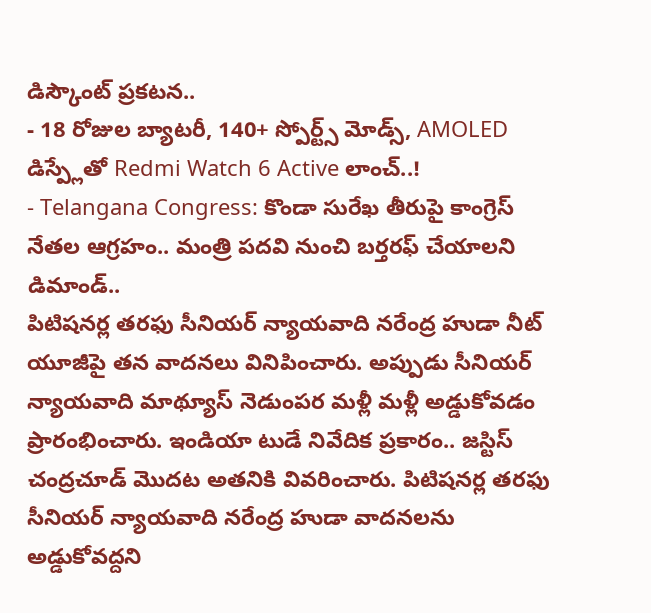డిస్కౌంట్ ప్రకటన..
- 18 రోజుల బ్యాటరీ, 140+ స్పోర్ట్స్ మోడ్స్, AMOLED డిస్ప్లేతో Redmi Watch 6 Active లాంచ్..!
- Telangana Congress: కొండా సురేఖ తీరుపై కాంగ్రెస్ నేతల ఆగ్రహం.. మంత్రి పదవి నుంచి బర్తరఫ్ చేయాలని డిమాండ్..
పిటిషనర్ల తరఫు సీనియర్ న్యాయవాది నరేంద్ర హుడా నీట్ యూజీపై తన వాదనలు వినిపించారు. అప్పుడు సీనియర్ న్యాయవాది మాథ్యూస్ నెడుంపర మళ్లీ మళ్లీ అడ్డుకోవడం ప్రారంభించారు. ఇండియా టుడే నివేదిక ప్రకారం.. జస్టిస్ చంద్రచూడ్ మొదట అతనికి వివరించారు. పిటిషనర్ల తరఫు సీనియర్ న్యాయవాది నరేంద్ర హుడా వాదనలను అడ్డుకోవద్దని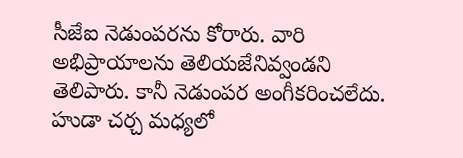సీజేఐ నెడుంపరను కోరారు. వారి అభిప్రాయాలను తెలియజేనివ్వండని తెలిపారు. కానీ నెడుంపర అంగీకరించలేదు. హుడా చర్చ మధ్యలో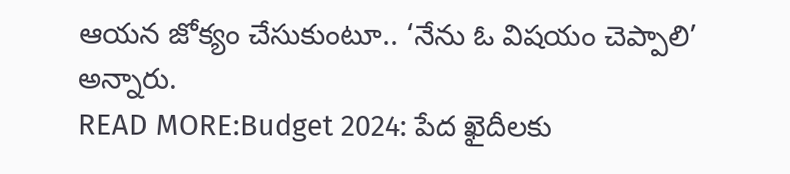ఆయన జోక్యం చేసుకుంటూ.. ‘నేను ఓ విషయం చెప్పాలి’ అన్నారు.
READ MORE:Budget 2024: పేద ఖైదీలకు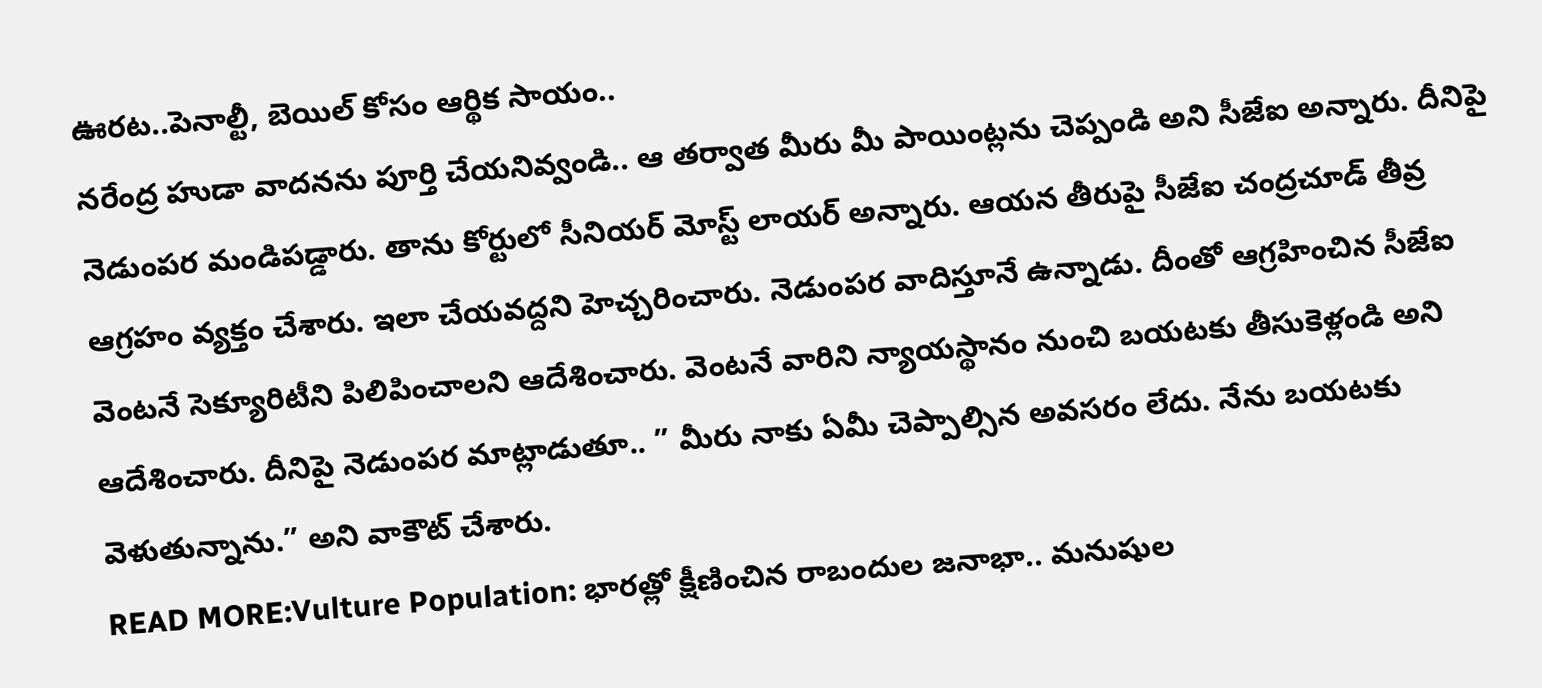ఊరట..పెనాల్టీ, బెయిల్ కోసం ఆర్థిక సాయం..
నరేంద్ర హుడా వాదనను పూర్తి చేయనివ్వండి.. ఆ తర్వాత మీరు మీ పాయింట్లను చెప్పండి అని సీజేఐ అన్నారు. దీనిపై నెడుంపర మండిపడ్డారు. తాను కోర్టులో సీనియర్ మోస్ట్ లాయర్ అన్నారు. ఆయన తీరుపై సీజేఐ చంద్రచూడ్ తీవ్ర ఆగ్రహం వ్యక్తం చేశారు. ఇలా చేయవద్దని హెచ్చరించారు. నెడుంపర వాదిస్తూనే ఉన్నాడు. దీంతో ఆగ్రహించిన సీజేఐ వెంటనే సెక్యూరిటీని పిలిపించాలని ఆదేశించారు. వెంటనే వారిని న్యాయస్థానం నుంచి బయటకు తీసుకెళ్లండి అని ఆదేశించారు. దీనిపై నెడుంపర మాట్లాడుతూ.. ” మీరు నాకు ఏమీ చెప్పాల్సిన అవసరం లేదు. నేను బయటకు వెళుతున్నాను.” అని వాకౌట్ చేశారు.
READ MORE:Vulture Population: భారత్లో క్షీణించిన రాబందుల జనాభా.. మనుషుల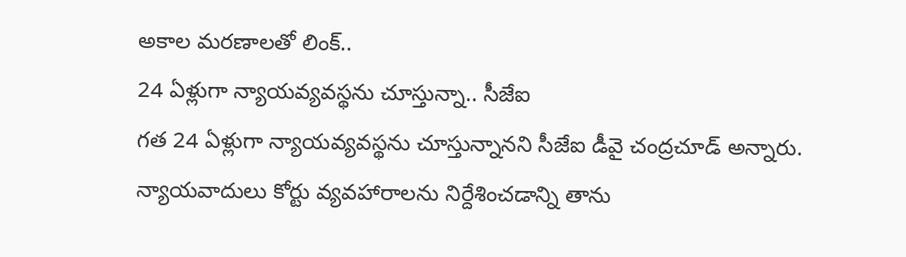అకాల మరణాలతో లింక్..
24 ఏళ్లుగా న్యాయవ్యవస్థను చూస్తున్నా.. సీజేఐ
గత 24 ఏళ్లుగా న్యాయవ్యవస్థను చూస్తున్నానని సీజేఐ డీవై చంద్రచూడ్ అన్నారు. న్యాయవాదులు కోర్టు వ్యవహారాలను నిర్దేశించడాన్ని తాను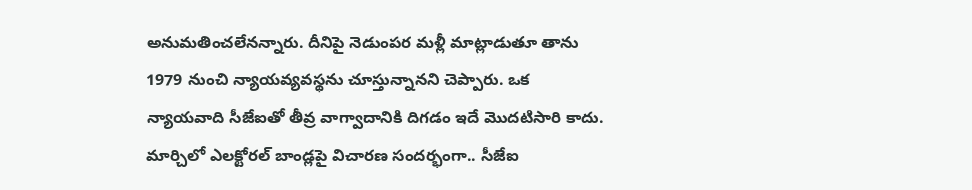అనుమతించలేనన్నారు. దీనిపై నెడుంపర మళ్లీ మాట్లాడుతూ తాను 1979 నుంచి న్యాయవ్యవస్థను చూస్తున్నానని చెప్పారు. ఒక న్యాయవాది సీజేఐతో తీవ్ర వాగ్వాదానికి దిగడం ఇదే మొదటిసారి కాదు. మార్చిలో ఎలక్టోరల్ బాండ్లపై విచారణ సందర్భంగా.. సీజేఐ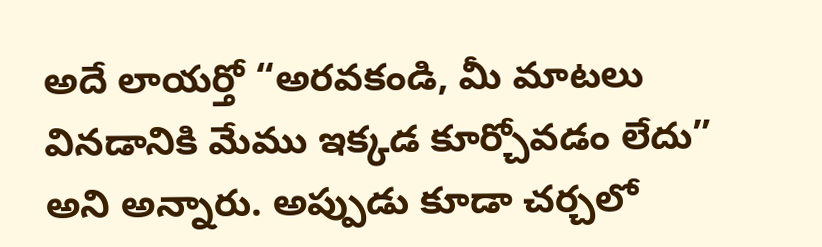అదే లాయర్తో “అరవకండి, మీ మాటలు వినడానికి మేము ఇక్కడ కూర్చోవడం లేదు” అని అన్నారు. అప్పుడు కూడా చర్చలో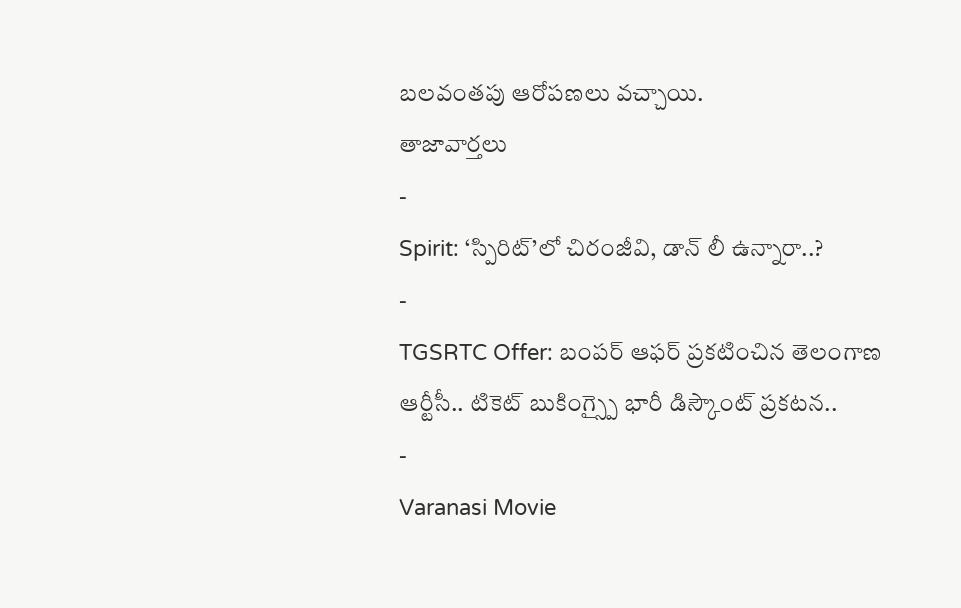బలవంతపు ఆరోపణలు వచ్చాయి.
తాజావార్తలు
-
Spirit: ‘స్పిరిట్’లో చిరంజీవి, డాన్ లీ ఉన్నారా..?
-
TGSRTC Offer: బంపర్ ఆఫర్ ప్రకటించిన తెలంగాణ ఆర్టీసీ.. టికెట్ బుకింగ్స్పై భారీ డిస్కౌంట్ ప్రకటన..
-
Varanasi Movie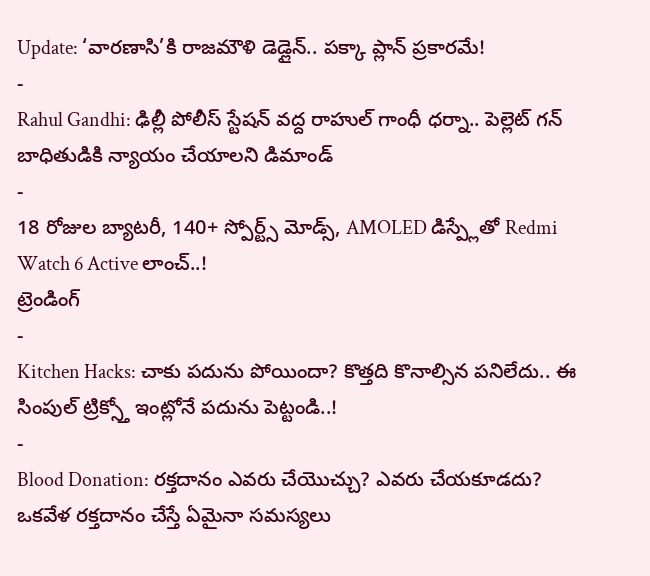Update: ‘వారణాసి’కి రాజమౌళి డెడ్లైన్.. పక్కా ప్లాన్ ప్రకారమే!
-
Rahul Gandhi: ఢిల్లీ పోలీస్ స్టేషన్ వద్ద రాహుల్ గాంధీ ధర్నా.. పెల్లెట్ గన్ బాధితుడికి న్యాయం చేయాలని డిమాండ్
-
18 రోజుల బ్యాటరీ, 140+ స్పోర్ట్స్ మోడ్స్, AMOLED డిస్ప్లేతో Redmi Watch 6 Active లాంచ్..!
ట్రెండింగ్
-
Kitchen Hacks: చాకు పదును పోయిందా? కొత్తది కొనాల్సిన పనిలేదు.. ఈ సింపుల్ ట్రిక్స్తో ఇంట్లోనే పదును పెట్టండి..!
-
Blood Donation: రక్తదానం ఎవరు చేయొచ్చు? ఎవరు చేయకూడదు? ఒకవేళ రక్తదానం చేస్తే ఏమైనా సమస్యలు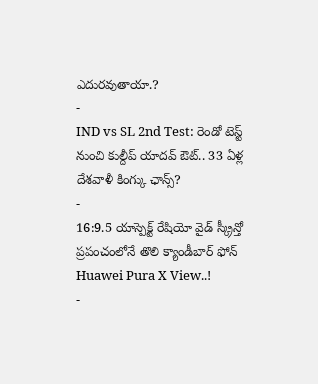ఎదురవుతాయా.?
-
IND vs SL 2nd Test: రెండో టెస్ట్ నుంచి కుల్దీప్ యాదవ్ ఔట్.. 33 ఏళ్ల దేశవాళీ కింగ్కు ఛాన్స్?
-
16:9.5 యాస్పెక్ట్ రేషియో వైడ్ స్క్రీన్తో ప్రపంచంలోనే తొలి క్యాండీబార్ ఫోన్ Huawei Pura X View..!
-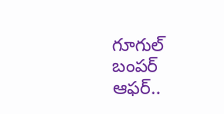గూగుల్ బంపర్ ఆఫర్..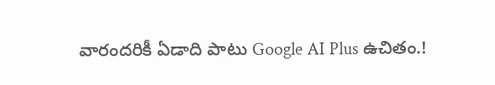వారందరికీ ఏడాది పాటు Google AI Plus ఉచితం.!